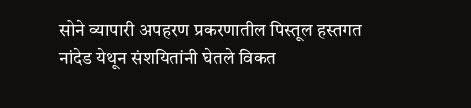सोने व्यापारी अपहरण प्रकरणातील पिस्तूल हस्तगत
नांदेड येथून संशयितांनी घेतले विकत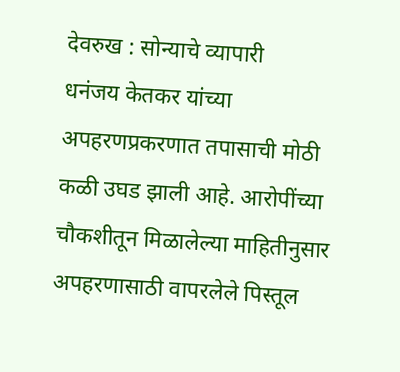देवरुख : सोन्याचे व्यापारी
धनंजय केतकर यांच्या अपहरणप्रकरणात तपासाची मोठी कळी उघड झाली आहे. आरोपींच्या चौकशीतून मिळालेल्या माहितीनुसार अपहरणासाठी वापरलेले पिस्तूल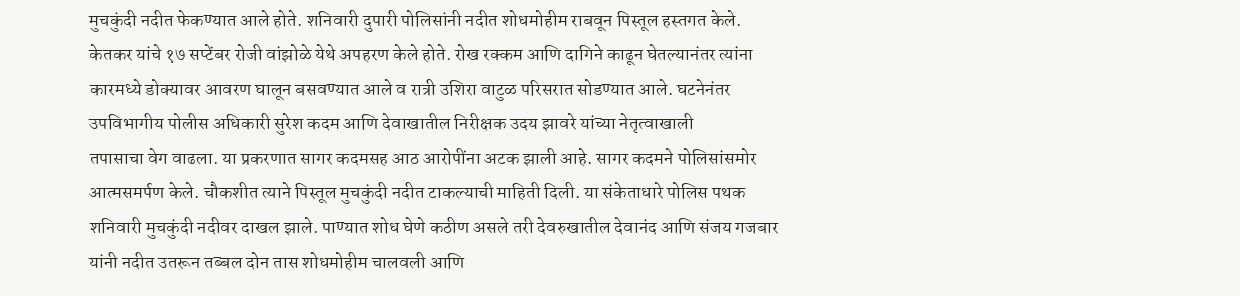मुचकुंदी नदीत फेकण्यात आले होते. शनिवारी दुपारी पोलिसांनी नदीत शोधमोहीम राबवून पिस्तूल हस्तगत केले.
केतकर यांचे १७ सप्टेंबर रोजी वांझोळे येथे अपहरण केले होते. रोख रक्कम आणि दागिने काढून घेतल्यानंतर त्यांना कारमध्ये डोक्यावर आवरण घालून बसवण्यात आले व रात्री उशिरा वाटुळ परिसरात सोडण्यात आले. घटनेनंतर उपविभागीय पोलीस अधिकारी सुरेश कदम आणि देवाखातील निरीक्षक उदय झावरे यांच्या नेतृत्वाखाली
तपासाचा वेग वाढला. या प्रकरणात सागर कदमसह आठ आरोपींना अटक झाली आहे. सागर कदमने पोलिसांसमोर आत्मसमर्पण केले. चौकशीत त्याने पिस्तूल मुचकुंदी नदीत टाकल्याची माहिती दिली. या संकेताधारे पोलिस पथक शनिवारी मुचकुंदी नदीवर दाखल झाले. पाण्यात शोध घेणे कठीण असले तरी देवरुखातील देवानंद आणि संजय गजबार यांनी नदीत उतरून तब्बल दोन तास शोधमोहीम चालवली आणि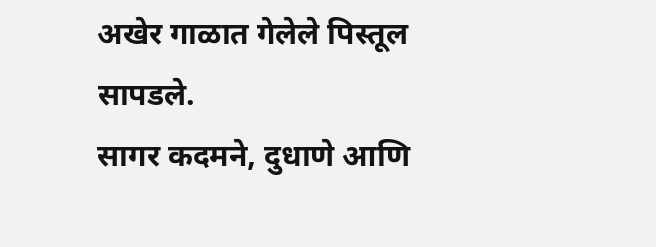अखेर गाळात गेलेले पिस्तूल सापडले.
सागर कदमने, दुधाणे आणि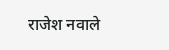राजेश नवाले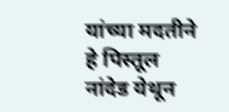यांच्या मदतीने हे पिस्तूल नांदेड येथून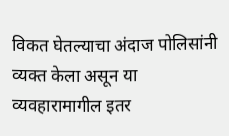विकत घेतल्याचा अंदाज पोलिसांनी व्यक्त केला असून या व्यवहारामागील इतर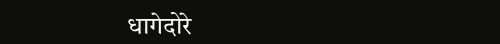धागेदोरे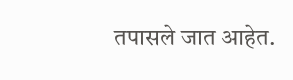तपासले जात आहेत.